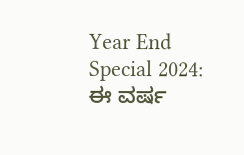Year End Special 2024: ಈ ವರ್ಷ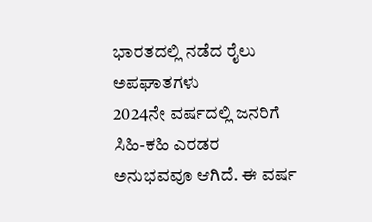ಭಾರತದಲ್ಲಿ ನಡೆದ ರೈಲು ಅಪಘಾತಗಳು
2024ನೇ ವರ್ಷದಲ್ಲಿ ಜನರಿಗೆ ಸಿಹಿ-ಕಹಿ ಎರಡರ ಅನುಭವವೂ ಆಗಿದೆ. ಈ ವರ್ಷ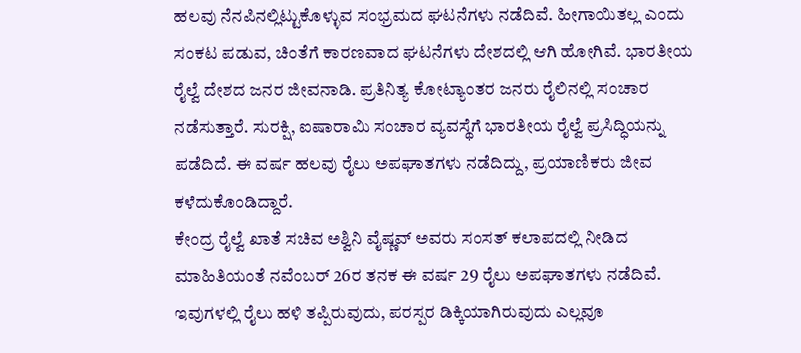ಹಲವು ನೆನಪಿನಲ್ಲಿಟ್ಟುಕೊಳ್ಳುವ ಸಂಭ್ರಮದ ಘಟನೆಗಳು ನಡೆದಿವೆ. ಹೀಗಾಯಿತಲ್ಲ ಎಂದು ಸಂಕಟ ಪಡುವ, ಚಿಂತೆಗೆ ಕಾರಣವಾದ ಘಟನೆಗಳು ದೇಶದಲ್ಲಿ ಆಗಿ ಹೋಗಿವೆ. ಭಾರತೀಯ ರೈಲ್ವೆ ದೇಶದ ಜನರ ಜೀವನಾಡಿ. ಪ್ರತಿನಿತ್ಯ ಕೋಟ್ಯಾಂತರ ಜನರು ರೈಲಿನಲ್ಲಿ ಸಂಚಾರ ನಡೆಸುತ್ತಾರೆ. ಸುರಕ್ಷಿ, ಐಷಾರಾಮಿ ಸಂಚಾರ ವ್ಯವಸ್ಥೆಗೆ ಭಾರತೀಯ ರೈಲ್ವೆ ಪ್ರಸಿದ್ಧಿಯನ್ನು ಪಡೆದಿದೆ. ಈ ವರ್ಷ ಹಲವು ರೈಲು ಅಪಘಾತಗಳು ನಡೆದಿದ್ದು, ಪ್ರಯಾಣಿಕರು ಜೀವ ಕಳೆದುಕೊಂಡಿದ್ದಾರೆ.
ಕೇಂದ್ರ ರೈಲ್ವೆ ಖಾತೆ ಸಚಿವ ಅಶ್ವಿನಿ ವೈಷ್ಣವ್ ಅವರು ಸಂಸತ್ ಕಲಾಪದಲ್ಲಿ ನೀಡಿದ ಮಾಹಿತಿಯಂತೆ ನವೆಂಬರ್ 26ರ ತನಕ ಈ ವರ್ಷ 29 ರೈಲು ಅಪಘಾತಗಳು ನಡೆದಿವೆ. ಇವುಗಳಲ್ಲಿ ರೈಲು ಹಳಿ ತಪ್ಪಿರುವುದು, ಪರಸ್ಪರ ಡಿಕ್ಕಿಯಾಗಿರುವುದು ಎಲ್ಲವೂ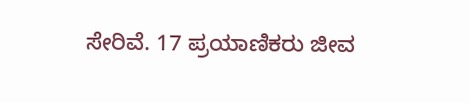ಸೇರಿವೆ. 17 ಪ್ರಯಾಣಿಕರು ಜೀವ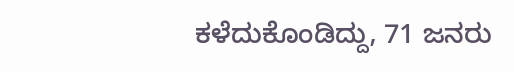ಕಳೆದುಕೊಂಡಿದ್ದು, 71 ಜನರು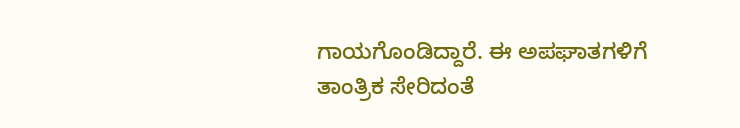ಗಾಯಗೊಂಡಿದ್ದಾರೆ. ಈ ಅಪಘಾತಗಳಿಗೆ ತಾಂತ್ರಿಕ ಸೇರಿದಂತೆ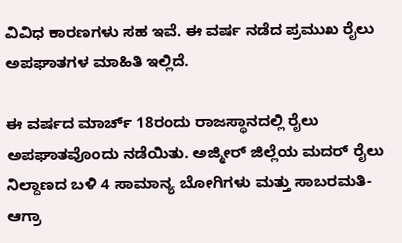ವಿವಿಧ ಕಾರಣಗಳು ಸಹ ಇವೆ. ಈ ವರ್ಷ ನಡೆದ ಪ್ರಮುಖ ರೈಲು ಅಪಘಾತಗಳ ಮಾಹಿತಿ ಇಲ್ಲಿದೆ.

ಈ ವರ್ಷದ ಮಾರ್ಚ್ 18ರಂದು ರಾಜಸ್ಥಾನದಲ್ಲಿ ರೈಲು ಅಪಘಾತವೊಂದು ನಡೆಯಿತು. ಅಜ್ಮೀರ್ ಜಿಲ್ಲೆಯ ಮದರ್ ರೈಲು ನಿಲ್ದಾಣದ ಬಳಿ 4 ಸಾಮಾನ್ಯ ಬೋಗಿಗಳು ಮತ್ತು ಸಾಬರಮತಿ-ಆಗ್ರಾ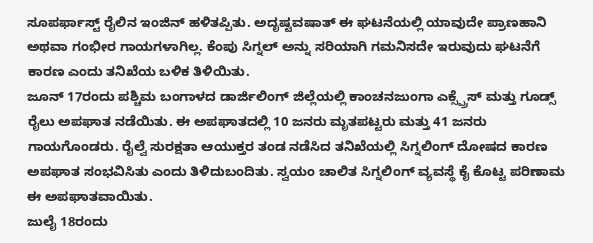ಸೂಪರ್ಫಾಸ್ಟ್ ರೈಲಿನ ಇಂಜಿನ್ ಹಳಿತಪ್ಪಿತು. ಅದೃಷ್ಟವಷಾತ್ ಈ ಘಟನೆಯಲ್ಲಿ ಯಾವುದೇ ಪ್ರಾಣಹಾನಿ ಅಥವಾ ಗಂಭೀರ ಗಾಯಗಳಾಗಿಲ್ಲ. ಕೆಂಪು ಸಿಗ್ನಲ್ ಅನ್ನು ಸರಿಯಾಗಿ ಗಮನಿಸದೇ ಇರುವುದು ಘಟನೆಗೆ ಕಾರಣ ಎಂದು ತನಿಖೆಯ ಬಳಿಕ ತಿಳಿಯಿತು.
ಜೂನ್ 17ರಂದು ಪಶ್ಚಿಮ ಬಂಗಾಳದ ಡಾರ್ಜಿಲಿಂಗ್ ಜಿಲ್ಲೆಯಲ್ಲಿ ಕಾಂಚನಜುಂಗಾ ಎಕ್ಸ್ಪ್ರೆಸ್ ಮತ್ತು ಗೂಡ್ಸ್ ರೈಲು ಅಪಘಾತ ನಡೆಯಿತು. ಈ ಅಪಘಾತದಲ್ಲಿ 10 ಜನರು ಮೃತಪಟ್ಟರು ಮತ್ತು 41 ಜನರು ಗಾಯಗೊಂಡರು. ರೈಲ್ವೆ ಸುರಕ್ಷತಾ ಆಯುಕ್ತರ ತಂಡ ನಡೆಸಿದ ತನಿಖೆಯಲ್ಲಿ ಸಿಗ್ನಲಿಂಗ್ ದೋಷದ ಕಾರಣ ಅಪಘಾತ ಸಂಭವಿಸಿತು ಎಂದು ತಿಳಿದುಬಂದಿತು. ಸ್ವಯಂ ಚಾಲಿತ ಸಿಗ್ನಲಿಂಗ್ ವ್ಯವಸ್ಥೆ ಕೈ ಕೊಟ್ಟ ಪರಿಣಾಮ ಈ ಅಪಘಾತವಾಯಿತು.
ಜುಲೈ 18ರಂದು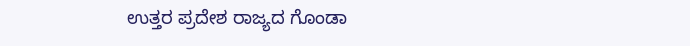ಉತ್ತರ ಪ್ರದೇಶ ರಾಜ್ಯದ ಗೊಂಡಾ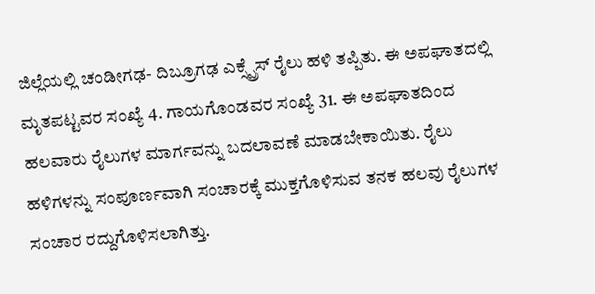ಜಿಲ್ಲೆಯಲ್ಲಿ ಚಂಡೀಗಢ- ದಿಬ್ರೂಗಢ ಎಕ್ಸ್ಪ್ರೆಸ್ ರೈಲು ಹಳಿ ತಪ್ಪಿತು. ಈ ಅಪಘಾತದಲ್ಲಿ ಮೃತಪಟ್ಟವರ ಸಂಖ್ಯೆ 4. ಗಾಯಗೊಂಡವರ ಸಂಖ್ಯೆ 31. ಈ ಅಪಘಾತದಿಂದ ಹಲವಾರು ರೈಲುಗಳ ಮಾರ್ಗವನ್ನು ಬದಲಾವಣೆ ಮಾಡಬೇಕಾಯಿತು. ರೈಲು ಹಳಿಗಳನ್ನು ಸಂಪೂರ್ಣವಾಗಿ ಸಂಚಾರಕ್ಕೆ ಮುಕ್ತಗೊಳಿಸುವ ತನಕ ಹಲವು ರೈಲುಗಳ ಸಂಚಾರ ರದ್ದುಗೊಳಿಸಲಾಗಿತ್ತು.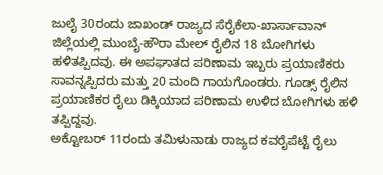ಜುಲೈ 30ರಂದು ಜಾಖಂಡ್ ರಾಜ್ಯದ ಸೆರೈಕೆಲಾ-ಖಾರ್ಸಾವಾನ್ ಜಿಲ್ಲೆಯಲ್ಲಿ ಮುಂಬೈ-ಹೌರಾ ಮೇಲ್ ರೈಲಿನ 18 ಬೋಗಿಗಳು ಹಳಿತಪ್ಪಿದವು. ಈ ಅಪಘಾತದ ಪರಿಣಾಮ ಇಬ್ಬರು ಪ್ರಯಾಣಿಕರು ಸಾವನ್ನಪ್ಪಿದರು ಮತ್ತು 20 ಮಂದಿ ಗಾಯಗೊಂಡರು. ಗೂಡ್ಸ್ ರೈಲಿನ ಪ್ರಯಾಣಿಕರ ರೈಲು ಡಿಕ್ಕಿಯಾದ ಪರಿಣಾಮ ಉಳಿದ ಬೋಗಿಗಳು ಹಳಿ ತಪ್ಪಿದ್ದವು.
ಅಕ್ಟೋಬರ್ 11ರಂದು ತಮಿಳುನಾಡು ರಾಜ್ಯದ ಕವರೈಪೆಟ್ಟೆ ರೈಲು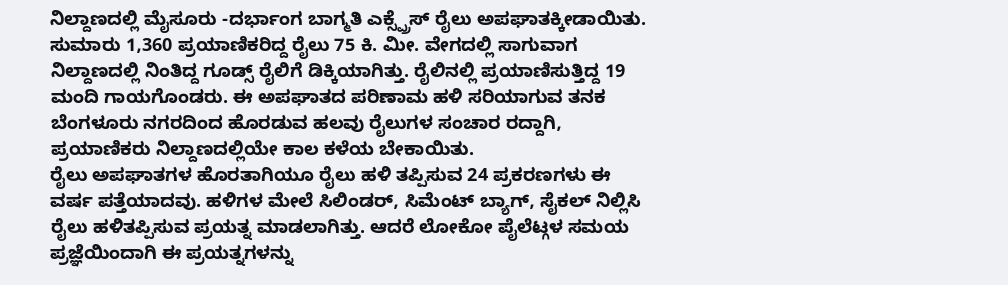ನಿಲ್ದಾಣದಲ್ಲಿ ಮೈಸೂರು -ದರ್ಭಾಂಗ ಬಾಗ್ಮತಿ ಎಕ್ಸ್ಪ್ರೆಸ್ ರೈಲು ಅಪಘಾತಕ್ಕೀಡಾಯಿತು. ಸುಮಾರು 1,360 ಪ್ರಯಾಣಿಕರಿದ್ದ ರೈಲು 75 ಕಿ. ಮೀ. ವೇಗದಲ್ಲಿ ಸಾಗುವಾಗ ನಿಲ್ದಾಣದಲ್ಲಿ ನಿಂತಿದ್ದ ಗೂಡ್ಸ್ ರೈಲಿಗೆ ಡಿಕ್ಕಿಯಾಗಿತ್ತು. ರೈಲಿನಲ್ಲಿ ಪ್ರಯಾಣಿಸುತ್ತಿದ್ದ 19 ಮಂದಿ ಗಾಯಗೊಂಡರು. ಈ ಅಪಘಾತದ ಪರಿಣಾಮ ಹಳಿ ಸರಿಯಾಗುವ ತನಕ ಬೆಂಗಳೂರು ನಗರದಿಂದ ಹೊರಡುವ ಹಲವು ರೈಲುಗಳ ಸಂಚಾರ ರದ್ದಾಗಿ, ಪ್ರಯಾಣಿಕರು ನಿಲ್ದಾಣದಲ್ಲಿಯೇ ಕಾಲ ಕಳೆಯ ಬೇಕಾಯಿತು.
ರೈಲು ಅಪಘಾತಗಳ ಹೊರತಾಗಿಯೂ ರೈಲು ಹಳಿ ತಪ್ಪಿಸುವ 24 ಪ್ರಕರಣಗಳು ಈ ವರ್ಷ ಪತ್ತೆಯಾದವು. ಹಳಿಗಳ ಮೇಲೆ ಸಿಲಿಂಡರ್, ಸಿಮೆಂಟ್ ಬ್ಯಾಗ್, ಸೈಕಲ್ ನಿಲ್ಲಿಸಿ ರೈಲು ಹಳಿತಪ್ಪಿಸುವ ಪ್ರಯತ್ನ ಮಾಡಲಾಗಿತ್ತು. ಆದರೆ ಲೋಕೋ ಪೈಲೆಟ್ಗಳ ಸಮಯ ಪ್ರಜ್ಞೆಯಿಂದಾಗಿ ಈ ಪ್ರಯತ್ನಗಳನ್ನು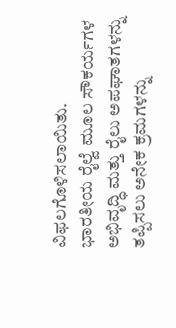ವಿಫಲಗೊಳಿಸಲಾಯಿತು.
ಭಾರತೀಯ ರೈಲ್ವೆ ಮೂಲ ಸೌಕರ್ಯಗಳ ಅಭಿವೃದ್ಧಿ ಮತ್ತು ರೈಲು ಅಪಘಾತಗಳನ್ನು ತಪ್ಪಿಸಲು ಅನೇಕ ಕ್ರಮಗಳನ್ನು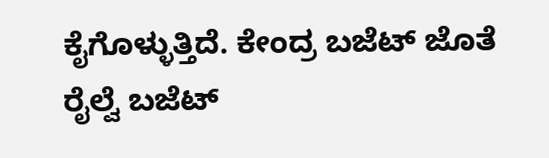ಕೈಗೊಳ್ಳುತ್ತಿದೆ. ಕೇಂದ್ರ ಬಜೆಟ್ ಜೊತೆ ರೈಲ್ವೆ ಬಜೆಟ್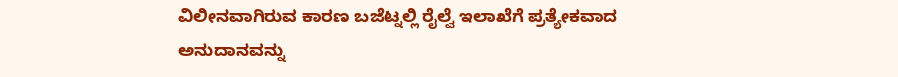ವಿಲೀನವಾಗಿರುವ ಕಾರಣ ಬಜೆಟ್ನಲ್ಲಿ ರೈಲ್ವೆ ಇಲಾಖೆಗೆ ಪ್ರತ್ಯೇಕವಾದ ಅನುದಾನವನ್ನು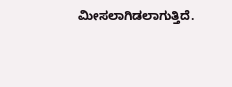ಮೀಸಲಾಗಿಡಲಾಗುತ್ತಿದೆ.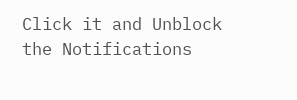Click it and Unblock the Notifications